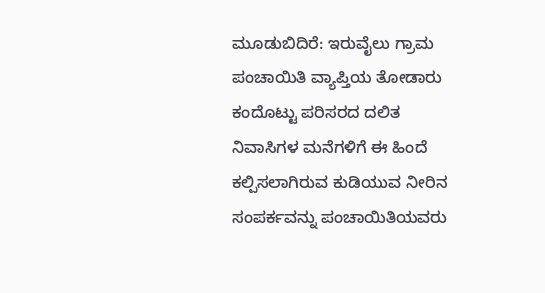ಮೂಡುಬಿದಿರೆ: ಇರುವೈಲು ಗ್ರಾಮ ಪಂಚಾಯಿತಿ ವ್ಯಾಪ್ತಿಯ ತೋಡಾರು ಕಂದೊಟ್ಟು ಪರಿಸರದ ದಲಿತ ನಿವಾಸಿಗಳ ಮನೆಗಳಿಗೆ ಈ ಹಿಂದೆ ಕಲ್ಪಿಸಲಾಗಿರುವ ಕುಡಿಯುವ ನೀರಿನ ಸಂಪರ್ಕವನ್ನು ಪಂಚಾಯಿತಿಯವರು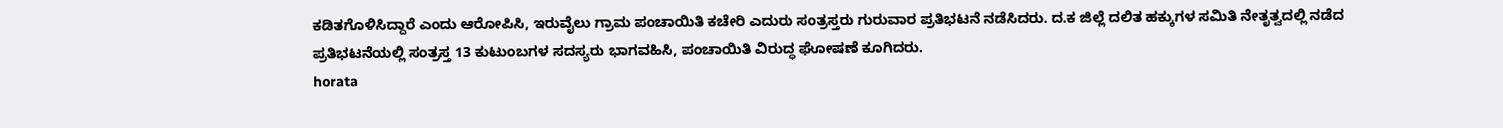ಕಡಿತಗೊಳಿಸಿದ್ದಾರೆ ಎಂದು ಆರೋಪಿಸಿ, ಇರುವೈಲು ಗ್ರಾಮ ಪಂಚಾಯಿತಿ ಕಚೇರಿ ಎದುರು ಸಂತ್ರಸ್ತರು ಗುರುವಾರ ಪ್ರತಿಭಟನೆ ನಡೆಸಿದರು. ದ.ಕ ಜಿಲ್ಲೆ ದಲಿತ ಹಕ್ಕುಗಳ ಸಮಿತಿ ನೇತೃತ್ವದಲ್ಲಿ ನಡೆದ ಪ್ರತಿಭಟನೆಯಲ್ಲಿ ಸಂತ್ರಸ್ತ 13 ಕುಟುಂಬಗಳ ಸದಸ್ಯರು ಭಾಗವಹಿಸಿ, ಪಂಚಾಯಿತಿ ವಿರುದ್ಧ ಘೋಷಣೆ ಕೂಗಿದರು.
horata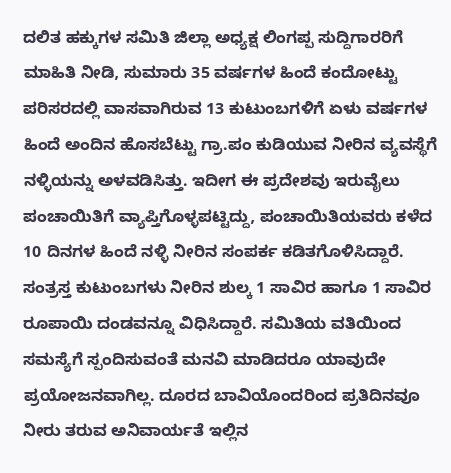ದಲಿತ ಹಕ್ಕುಗಳ ಸಮಿತಿ ಜಿಲ್ಲಾ ಅಧ್ಯಕ್ಷ ಲಿಂಗಪ್ಪ ಸುದ್ದಿಗಾರರಿಗೆ ಮಾಹಿತಿ ನೀಡಿ, ಸುಮಾರು 35 ವರ್ಷಗಳ ಹಿಂದೆ ಕಂದೋಟ್ಟು ಪರಿಸರದಲ್ಲಿ ವಾಸವಾಗಿರುವ 13 ಕುಟುಂಬಗಳಿಗೆ ಏಳು ವರ್ಷಗಳ ಹಿಂದೆ ಅಂದಿನ ಹೊಸಬೆಟ್ಟು ಗ್ರಾ.ಪಂ ಕುಡಿಯುವ ನೀರಿನ ವ್ಯವಸ್ಥೆಗೆ ನಳ್ಳಿಯನ್ನು ಅಳವಡಿಸಿತ್ತು. ಇದೀಗ ಈ ಪ್ರದೇಶವು ಇರುವೈಲು ಪಂಚಾಯಿತಿಗೆ ವ್ಯಾಪ್ತಿಗೊಳ್ಳಪಟ್ಟಿದ್ದು, ಪಂಚಾಯಿತಿಯವರು ಕಳೆದ 10 ದಿನಗಳ ಹಿಂದೆ ನಳ್ಳಿ ನೀರಿನ ಸಂಪರ್ಕ ಕಡಿತಗೊಳಿಸಿದ್ದಾರೆ. ಸಂತ್ರಸ್ತ ಕುಟುಂಬಗಳು ನೀರಿನ ಶುಲ್ಕ 1 ಸಾವಿರ ಹಾಗೂ 1 ಸಾವಿರ ರೂಪಾಯಿ ದಂಡವನ್ನೂ ವಿಧಿಸಿದ್ದಾರೆ. ಸಮಿತಿಯ ವತಿಯಿಂದ ಸಮಸ್ಯೆಗೆ ಸ್ಪಂದಿಸುವಂತೆ ಮನವಿ ಮಾಡಿದರೂ ಯಾವುದೇ ಪ್ರಯೋಜನವಾಗಿಲ್ಲ. ದೂರದ ಬಾವಿಯೊಂದರಿಂದ ಪ್ರತಿದಿನವೂ ನೀರು ತರುವ ಅನಿವಾರ್ಯತೆ ಇಲ್ಲಿನ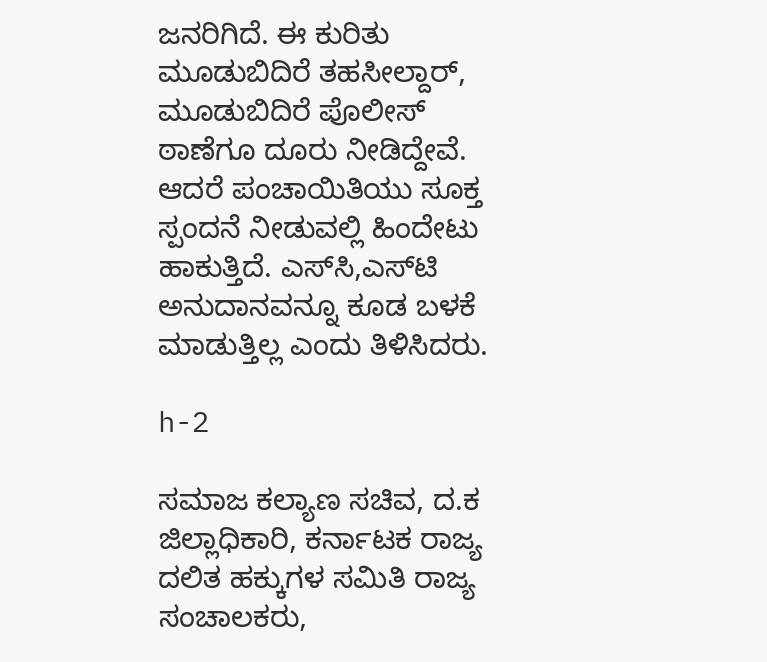ಜನರಿಗಿದೆ. ಈ ಕುರಿತು ಮೂಡುಬಿದಿರೆ ತಹಸೀಲ್ದಾರ್, ಮೂಡುಬಿದಿರೆ ಪೊಲೀಸ್ ಠಾಣೆಗೂ ದೂರು ನೀಡಿದ್ದೇವೆ. ಆದರೆ ಪಂಚಾಯಿತಿಯು ಸೂಕ್ತ ಸ್ಪಂದನೆ ನೀಡುವಲ್ಲಿ ಹಿಂದೇಟು ಹಾಕುತ್ತಿದೆ. ಎಸ್‍ಸಿ,ಎಸ್‍ಟಿ ಅನುದಾನವನ್ನೂ ಕೂಡ ಬಳಕೆ ಮಾಡುತ್ತಿಲ್ಲ ಎಂದು ತಿಳಿಸಿದರು.

h-2

ಸಮಾಜ ಕಲ್ಯಾಣ ಸಚಿವ, ದ.ಕ ಜಿಲ್ಲಾಧಿಕಾರಿ, ಕರ್ನಾಟಕ ರಾಜ್ಯ ದಲಿತ ಹಕ್ಕುಗಳ ಸಮಿತಿ ರಾಜ್ಯ ಸಂಚಾಲಕರು,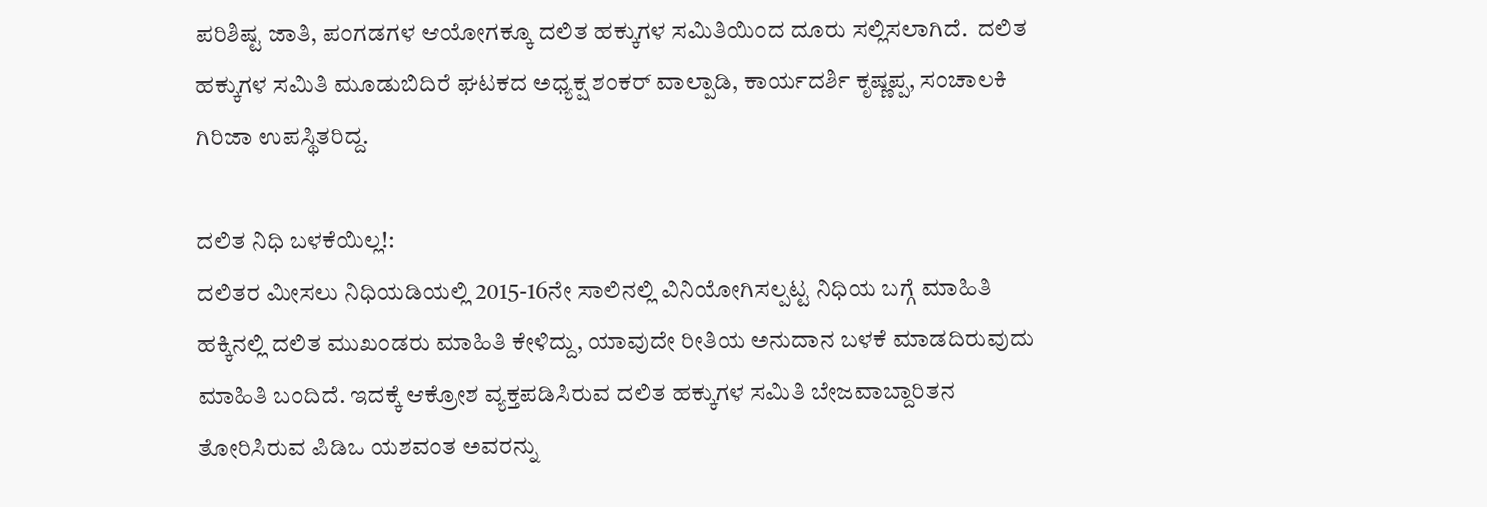ಪರಿಶಿಷ್ಟ ಜಾತಿ, ಪಂಗಡಗಳ ಆಯೋಗಕ್ಕೂ ದಲಿತ ಹಕ್ಕುಗಳ ಸಮಿತಿಯಿಂದ ದೂರು ಸಲ್ಲಿಸಲಾಗಿದೆ.  ದಲಿತ ಹಕ್ಕುಗಳ ಸಮಿತಿ ಮೂಡುಬಿದಿರೆ ಘಟಕದ ಅಧ್ಯಕ್ಷ ಶಂಕರ್ ವಾಲ್ಪಾಡಿ, ಕಾರ್ಯದರ್ಶಿ ಕೃಷ್ಣಪ್ಪ, ಸಂಚಾಲಕಿ ಗಿರಿಜಾ ಉಪಸ್ಥಿತರಿದ್ದ.

ದಲಿತ ನಿಧಿ ಬಳಕೆಯಿಲ್ಲ!:
ದಲಿತರ ಮೀಸಲು ನಿಧಿಯಡಿಯಲ್ಲಿ 2015-16ನೇ ಸಾಲಿನಲ್ಲಿ ವಿನಿಯೋಗಿಸಲ್ಪಟ್ಟ ನಿಧಿಯ ಬಗ್ಗೆ ಮಾಹಿತಿ ಹಕ್ಕಿನಲ್ಲಿ ದಲಿತ ಮುಖಂಡರು ಮಾಹಿತಿ ಕೇಳಿದ್ದು, ಯಾವುದೇ ರೀತಿಯ ಅನುದಾನ ಬಳಕೆ ಮಾಡದಿರುವುದು ಮಾಹಿತಿ ಬಂದಿದೆ. ಇದಕ್ಕೆ ಆಕ್ರೋಶ ವ್ಯಕ್ತಪಡಿಸಿರುವ ದಲಿತ ಹಕ್ಕುಗಳ ಸಮಿತಿ ಬೇಜವಾಬ್ದಾರಿತನ ತೋರಿಸಿರುವ ಪಿಡಿಒ ಯಶವಂತ ಅವರನ್ನು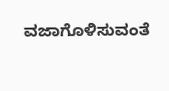ವಜಾಗೊಳಿಸುವಂತೆ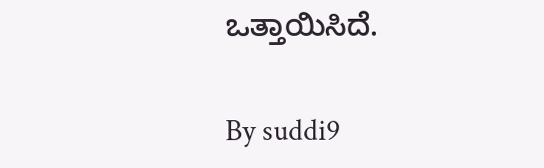ಒತ್ತಾಯಿಸಿದೆ.

By suddi9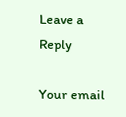Leave a Reply

Your email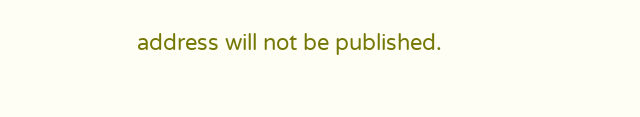address will not be published.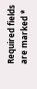Required fields are marked *